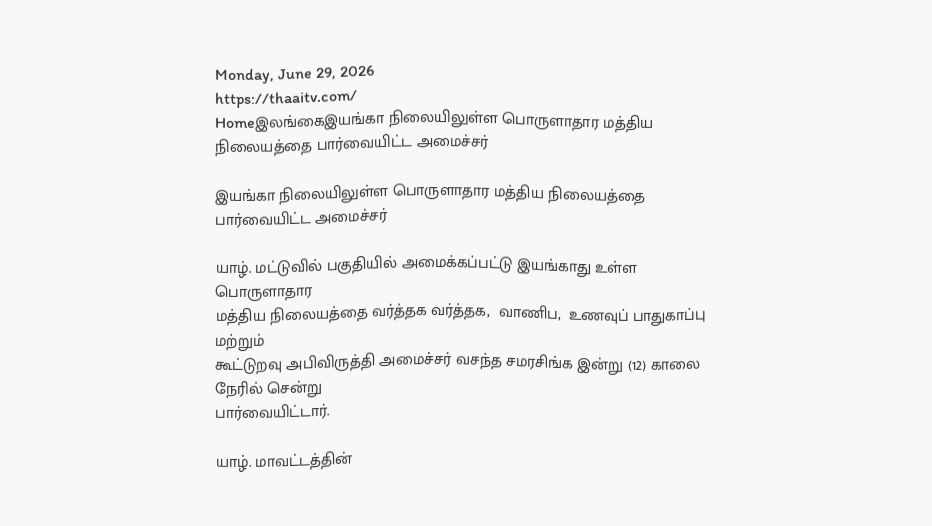Monday, June 29, 2026
https://thaaitv.com/
Homeஇலங்கைஇயங்கா நிலையிலுள்ள பொருளாதார மத்திய நிலையத்தை பார்வையிட்ட அமைச்சர்

இயங்கா நிலையிலுள்ள பொருளாதார மத்திய நிலையத்தை பார்வையிட்ட அமைச்சர்

யாழ். மட்டுவில் பகுதியில் அமைக்கப்பட்டு இயங்காது உள்ள பொருளாதார
மத்திய நிலையத்தை வர்த்தக வர்த்தக,  வாணிப,  உணவுப் பாதுகாப்பு மற்றும்
கூட்டுறவு அபிவிருத்தி அமைச்சர் வசந்த சமரசிங்க இன்று (12) காலை நேரில் சென்று
பார்வையிட்டார்.

யாழ். மாவட்டத்தின்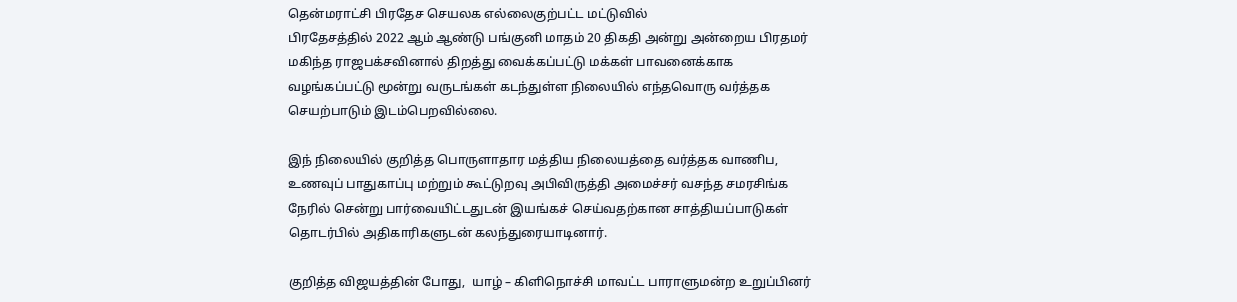தென்மராட்சி பிரதேச செயலக எல்லைகுற்பட்ட மட்டுவில்
பிரதேசத்தில் 2022 ஆம் ஆண்டு பங்குனி மாதம் 20 திகதி அன்று அன்றைய பிரதமர்
மகிந்த ராஜபக்சவினால் திறத்து வைக்கப்பட்டு மக்கள் பாவனைக்காக
வழங்கப்பட்டு மூன்று வருடங்கள் கடந்துள்ள நிலையில் எந்தவொரு வர்த்தக
செயற்பாடும் இடம்பெறவில்லை.

இந் நிலையில் குறித்த பொருளாதார மத்திய நிலையத்தை வர்த்தக வாணிப,
உணவுப் பாதுகாப்பு மற்றும் கூட்டுறவு அபிவிருத்தி அமைச்சர் வசந்த சமரசிங்க
நேரில் சென்று பார்வையிட்டதுடன் இயங்கச் செய்வதற்கான சாத்தியப்பாடுகள்
தொடர்பில் அதிகாரிகளுடன் கலந்துரையாடினார்.

குறித்த விஜயத்தின் போது,  யாழ் – கிளிநொச்சி மாவட்ட பாராளுமன்ற உறுப்பினர்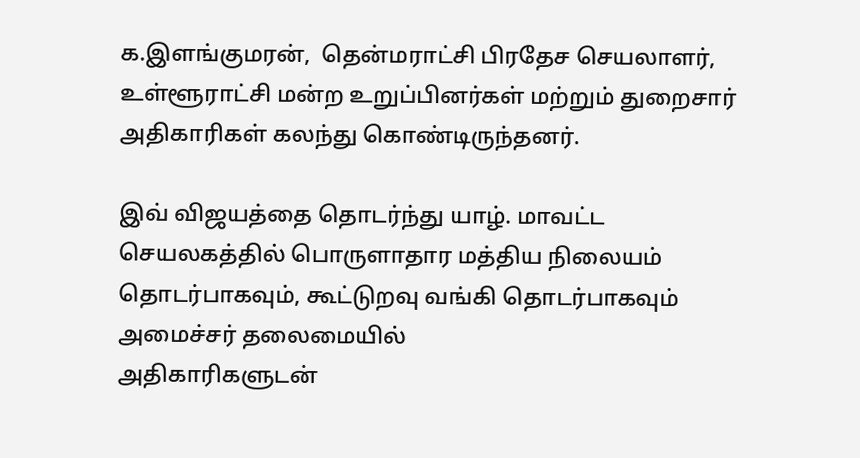க.இளங்குமரன்,  தென்மராட்சி பிரதேச செயலாளர்,  உள்ளூராட்சி மன்ற உறுப்பினர்கள் மற்றும் துறைசார் அதிகாரிகள் கலந்து கொண்டிருந்தனர்.

இவ் விஜயத்தை தொடர்ந்து யாழ். மாவட்ட செயலகத்தில் பொருளாதார மத்திய நிலையம் தொடர்பாகவும், கூட்டுறவு வங்கி தொடர்பாகவும் அமைச்சர் தலைமையில்
அதிகாரிகளுடன்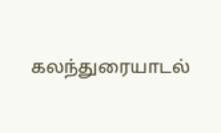கலந்துரையாடல்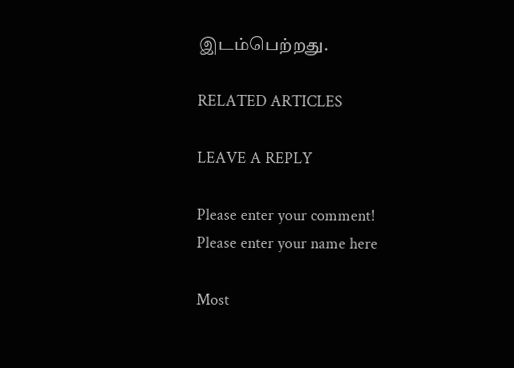இடம்பெற்றது.

RELATED ARTICLES

LEAVE A REPLY

Please enter your comment!
Please enter your name here

Most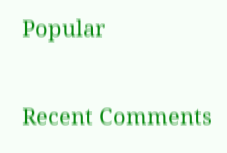Popular

Recent Comments